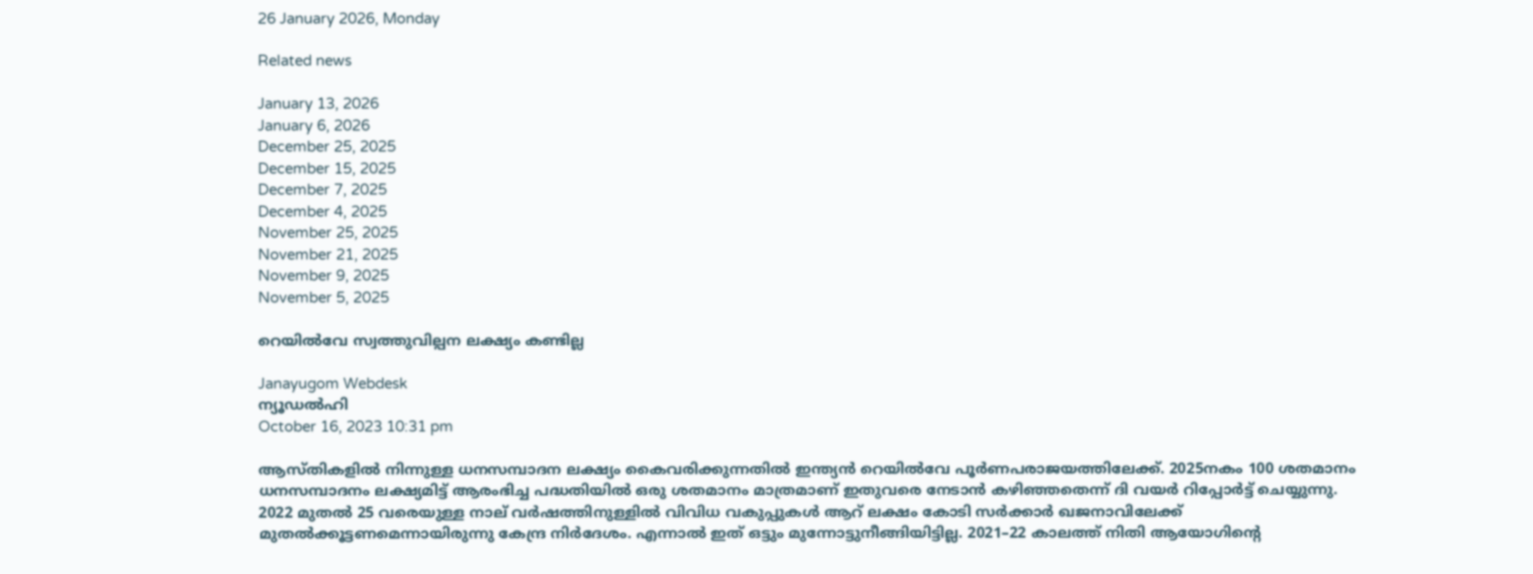26 January 2026, Monday

Related news

January 13, 2026
January 6, 2026
December 25, 2025
December 15, 2025
December 7, 2025
December 4, 2025
November 25, 2025
November 21, 2025
November 9, 2025
November 5, 2025

റെയില്‍വേ സ്വത്തുവില്പന ലക്ഷ്യം കണ്ടില്ല

Janayugom Webdesk
ന്യൂഡല്‍ഹി
October 16, 2023 10:31 pm

ആസ്തികളില്‍ നിന്നുള്ള ധനസമ്പാദന ലക്ഷ്യം കൈവരിക്കുന്നതില്‍ ഇന്ത്യന്‍ റെയില്‍വേ പൂര്‍ണപരാജയത്തിലേക്ക്. 2025നകം 100 ശതമാനം ധനസമ്പാദനം ലക്ഷ്യമിട്ട് ആരംഭിച്ച പദ്ധതിയില്‍ ഒരു ശതമാനം മാത്രമാണ് ഇതുവരെ നേടാന്‍ കഴിഞ്ഞതെന്ന് ദി വയര്‍ റിപ്പോര്‍ട്ട് ചെയ്യുന്നു. 2022 മുതല്‍ 25 വരെയുള്ള നാല് വര്‍ഷത്തിനുള്ളില്‍ വിവിധ വകുപ്പുകള്‍ ആറ് ലക്ഷം കോടി സര്‍ക്കാര്‍ ഖജനാവിലേക്ക് മുതല്‍ക്കൂട്ടണമെന്നായിരുന്നു കേന്ദ്ര നിര്‍ദേശം. എന്നാല്‍ ഇത് ഒട്ടും മുന്നോട്ടുനീങ്ങിയിട്ടില്ല. 2021–22 കാലത്ത് നിതി ആയോഗിന്റെ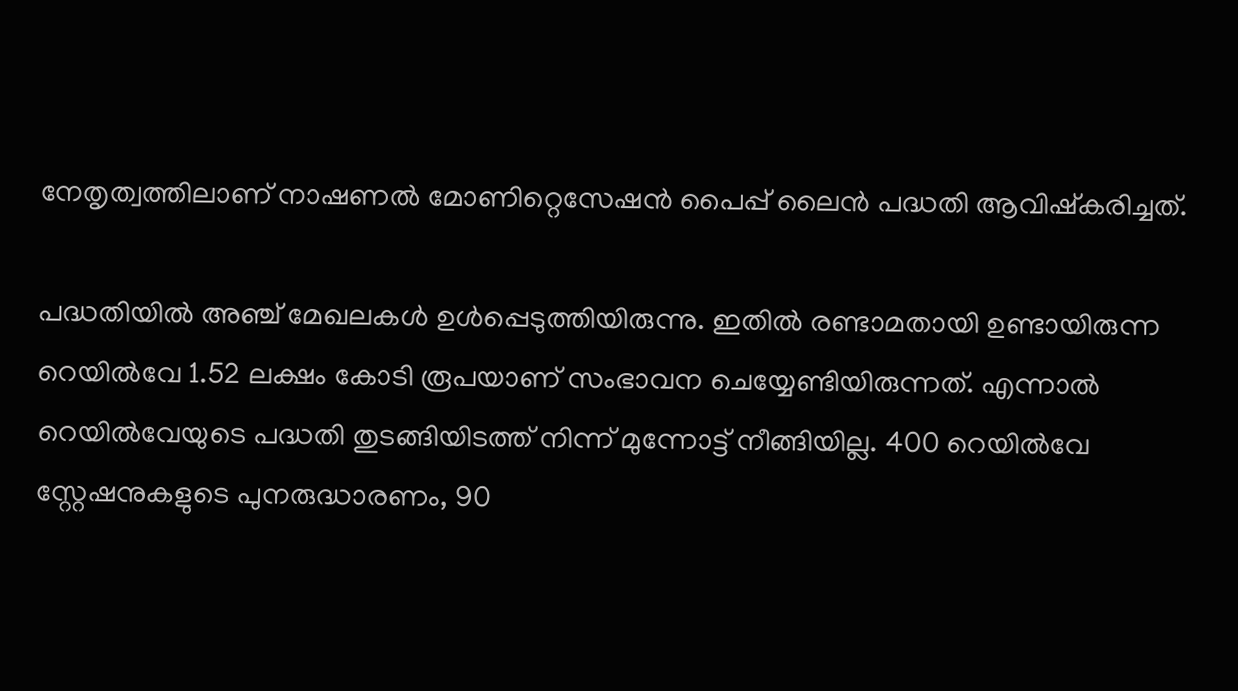നേതൃത്വത്തിലാണ് നാഷണല്‍ മോണിറ്റെസേഷന്‍ പൈപ്പ് ലൈന്‍ പദ്ധതി ആവിഷ്കരിച്ചത്.

പദ്ധതിയില്‍ അഞ്ച് മേഖലകള്‍ ഉള്‍പ്പെടുത്തിയിരുന്നു. ഇതില്‍ രണ്ടാമതായി ഉണ്ടായിരുന്ന റെയില്‍വേ 1.52 ലക്ഷം കോടി രൂപയാണ് സംഭാവന ചെയ്യേണ്ടിയിരുന്നത്. എന്നാല്‍ റെയില്‍വേയുടെ പദ്ധതി തുടങ്ങിയിടത്ത് നിന്ന് മുന്നോട്ട് നീങ്ങിയില്ല. 400 റെയില്‍വേ സ്റ്റേഷനുകളുടെ പുനരുദ്ധാരണം, 90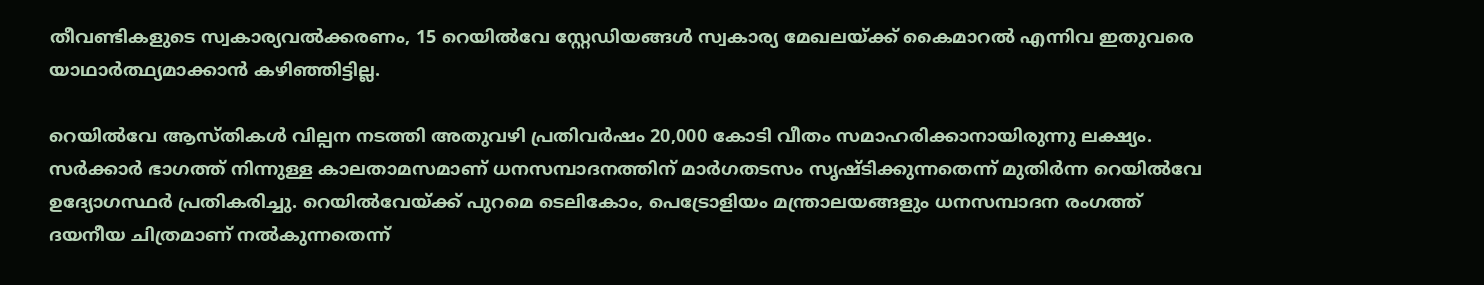തീവണ്ടികളുടെ സ്വകാര്യവല്‍ക്കരണം, 15 റെയില്‍വേ സ്റ്റേഡിയങ്ങള്‍ സ്വകാര്യ മേഖലയ്ക്ക് കൈമാറല്‍ എന്നിവ ഇതുവരെ യാഥാര്‍ത്ഥ്യമാക്കാന്‍ കഴിഞ്ഞിട്ടില്ല.

റെയില്‍വേ ആസ്തികള്‍ വില്പന നടത്തി അതുവഴി പ്രതിവര്‍ഷം 20,000 കോടി വീതം സമാഹരിക്കാനായിരുന്നു ലക്ഷ്യം. സര്‍ക്കാര്‍ ഭാഗത്ത് നിന്നുള്ള കാലതാമസമാണ് ധനസമ്പാദനത്തിന് മാര്‍ഗതടസം സൃഷ്ടിക്കുന്നതെന്ന് മുതിര്‍ന്ന റെയില്‍വേ ഉദ്യോഗസ്ഥര്‍ പ്രതികരിച്ചു. റെയില്‍വേയ്ക്ക് പുറമെ ടെലികോം, പെട്രോളിയം മന്ത്രാലയങ്ങളും ധനസമ്പാദന രംഗത്ത് ദയനീയ ചിത്രമാണ് നല്‍കുന്നതെന്ന്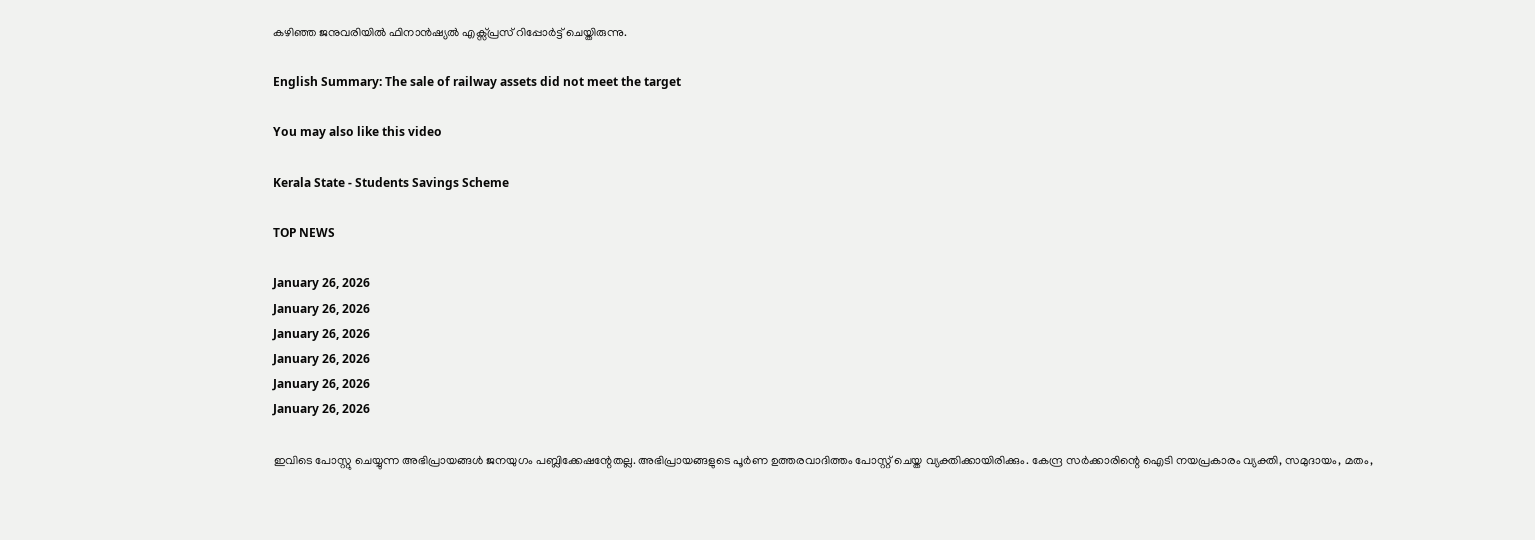കഴിഞ്ഞ ജനുവരിയില്‍ ഫിനാന്‍ഷ്യല്‍ എക്സ്പ്രസ് റിപ്പോര്‍ട്ട് ചെയ്തിരുന്നു.

English Summary: The sale of railway assets did not meet the target

You may also like this video

Kerala State - Students Savings Scheme

TOP NEWS

January 26, 2026
January 26, 2026
January 26, 2026
January 26, 2026
January 26, 2026
January 26, 2026

ഇവിടെ പോസ്റ്റു ചെയ്യുന്ന അഭിപ്രായങ്ങള്‍ ജനയുഗം പബ്ലിക്കേഷന്റേതല്ല. അഭിപ്രായങ്ങളുടെ പൂര്‍ണ ഉത്തരവാദിത്തം പോസ്റ്റ് ചെയ്ത വ്യക്തിക്കായിരിക്കും. കേന്ദ്ര സര്‍ക്കാരിന്റെ ഐടി നയപ്രകാരം വ്യക്തി, സമുദായം, മതം,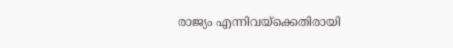രാജ്യം എന്നിവയ്‌ക്കെതിരായി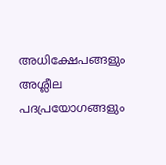അധിക്ഷേപങ്ങളും അശ്ലീല പദപ്രയോഗങ്ങളും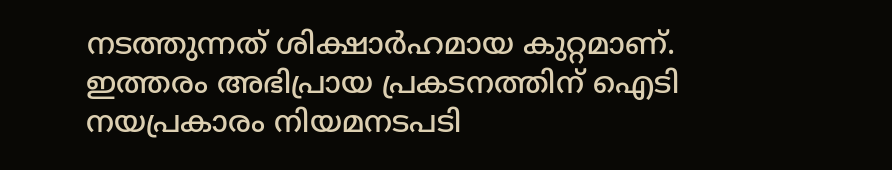നടത്തുന്നത് ശിക്ഷാര്‍ഹമായ കുറ്റമാണ്. ഇത്തരം അഭിപ്രായ പ്രകടനത്തിന് ഐടി നയപ്രകാരം നിയമനടപടി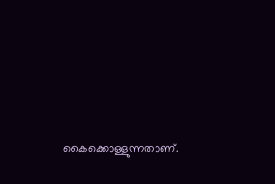കൈക്കൊള്ളുന്നതാണ്.